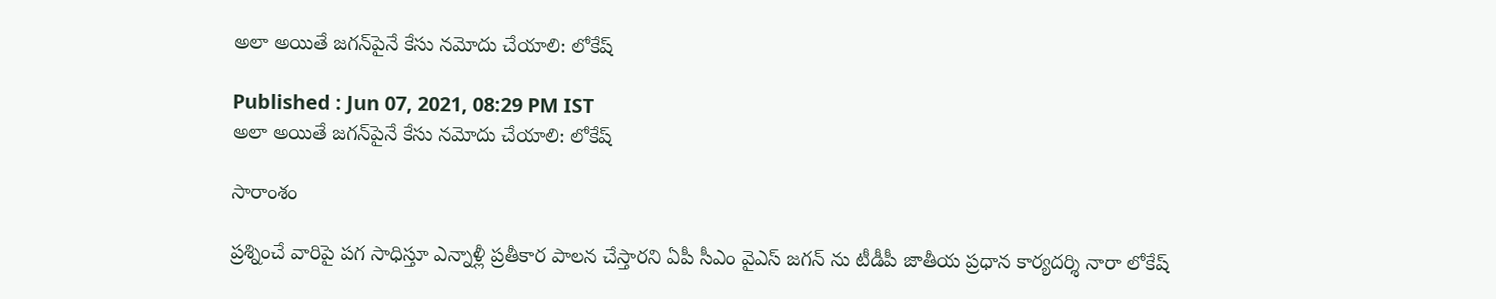అలా అయితే జగన్‌పైనే కేసు నమోదు చేయాలి: లోకేష్

Published : Jun 07, 2021, 08:29 PM IST
అలా అయితే జగన్‌పైనే కేసు నమోదు చేయాలి: లోకేష్

సారాంశం

ప్రశ్నించే వారిపై పగ సాధిస్తూ ఎన్నాళ్లీ ప్రతీకార పాలన చేస్తారని ఏపీ సీఎం వైఎస్ జగన్ ను టీడీపీ జాతీయ ప్రధాన కార్యదర్శి నారా లోకేష్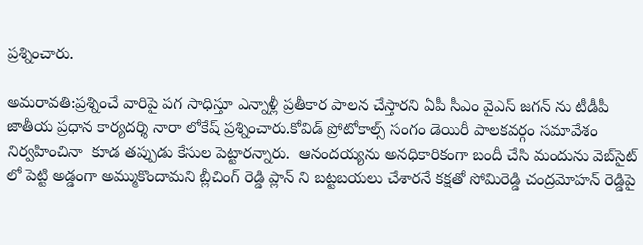ప్రశ్నించారు.

అమరావతి:ప్రశ్నించే వారిపై పగ సాధిస్తూ ఎన్నాళ్లీ ప్రతీకార పాలన చేస్తారని ఏపీ సీఎం వైఎస్ జగన్ ను టీడీపీ జాతీయ ప్రధాన కార్యదర్శి నారా లోకేష్ ప్రశ్నించారు.కోవిడ్ ప్రోటోకాల్స్ సంగం డెయిరీ పాలకవర్గం సమావేశం నిర్వహించినా  కూడ తప్పుడు కేసుల పెట్టారన్నారు.  ఆనందయ్యను అనధికారికంగా బందీ చేసి మందును వెబ్‌సైట్ లో పెట్టి అడ్డంగా అమ్ముకొందామని బ్లీచింగ్ రెడ్డి ప్లాన్ ని బట్టబయలు చేశారనే కక్షతో సోమిరెడ్డి చంద్రమోహన్ రెడ్డిపై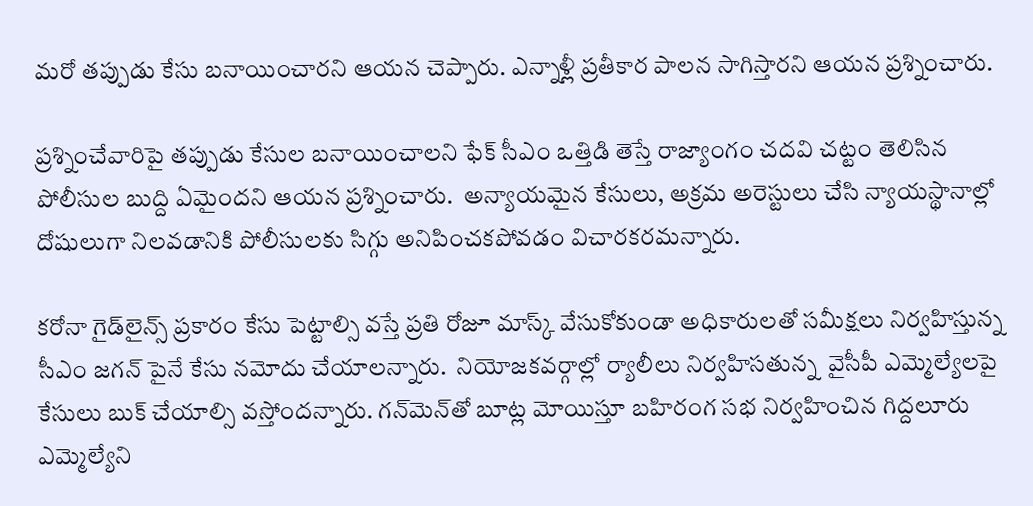మరో తప్పుడు కేసు బనాయించారని ఆయన చెప్పారు. ఎన్నాళ్లీ ప్రతీకార పాలన సాగిస్తారని ఆయన ప్రశ్నించారు.

ప్రశ్నించేవారిపై తప్పుడు కేసుల బనాయించాలని ఫేక్ సీఎం ఒత్తిడి తెస్తే రాజ్యాంగం చదవి చట్టం తెలిసిన పోలీసుల బుద్ది ఏమైందని ఆయన ప్రశ్నించారు.  అన్యాయమైన కేసులు, అక్రమ అరెస్టులు చేసి న్యాయస్థానాల్లో దోషులుగా నిలవడానికి పోలీసులకు సిగ్గు అనిపించకపోవడం విచారకరమన్నారు.

కరోనా గైడ్‌లైన్స్ ప్రకారం కేసు పెట్టాల్సి వస్తే ప్రతి రోజూ మాస్క్ వేసుకోకుండా అధికారులతో సమీక్షలు నిర్వహిస్తున్న సీఎం జగన్ పైనే కేసు నమోదు చేయాలన్నారు.  నియోజకవర్గాల్లో ర్యాలీలు నిర్వహిసతున్న  వైసీపీ ఎమ్మెల్యేలపై కేసులు బుక్ చేయాల్సి వస్తోందన్నారు. గన్‌మెన్‌తో బూట్ల మోయిస్తూ బహిరంగ సభ నిర్వహించిన గిద్దలూరు ఎమ్మెల్యేని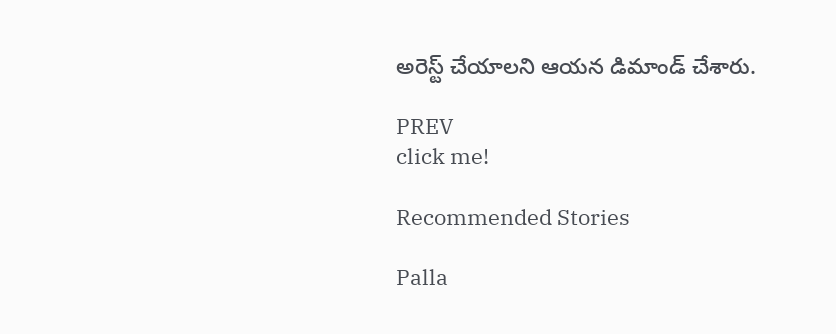అరెస్ట్ చేయాలని ఆయన డిమాండ్ చేశారు.

PREV
click me!

Recommended Stories

Palla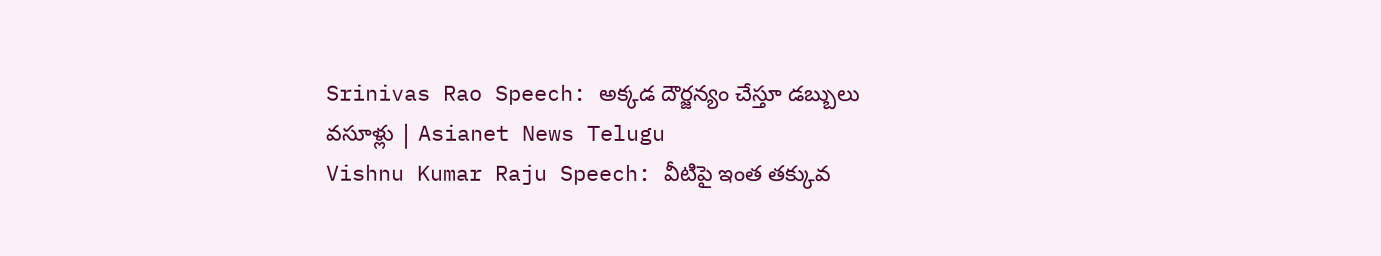Srinivas Rao Speech: అక్కడ దౌర్జన్యం చేస్తూ డబ్బులు వసూళ్లు | Asianet News Telugu
Vishnu Kumar Raju Speech: వీటిపై ఇంత తక్కువ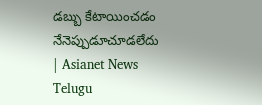డబ్బు కేటాయించడం నేనెప్పుడూచూడలేదు | Asianet News Telugu